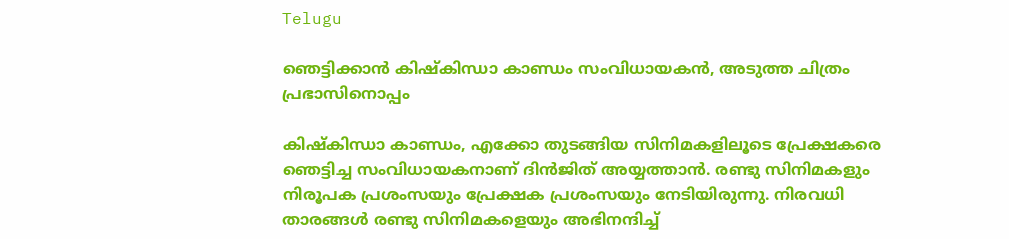Telugu

ഞെട്ടിക്കാൻ കിഷ്കിന്ധാ കാണ്ഡം സംവിധായകൻ, അടുത്ത ചിത്രം പ്രഭാസിനൊപ്പം

കിഷ്കിന്ധാ കാണ്ഡം, എക്കോ തുടങ്ങിയ സിനിമകളിലൂടെ പ്രേക്ഷകരെ ഞെട്ടിച്ച സംവിധായകനാണ് ദിൻജിത് അയ്യത്താൻ. രണ്ടു സിനിമകളും നിരൂപക പ്രശംസയും പ്രേക്ഷക പ്രശംസയും നേടിയിരുന്നു. നിരവധി താരങ്ങൾ രണ്ടു സിനിമകളെയും അഭിനന്ദിച്ച്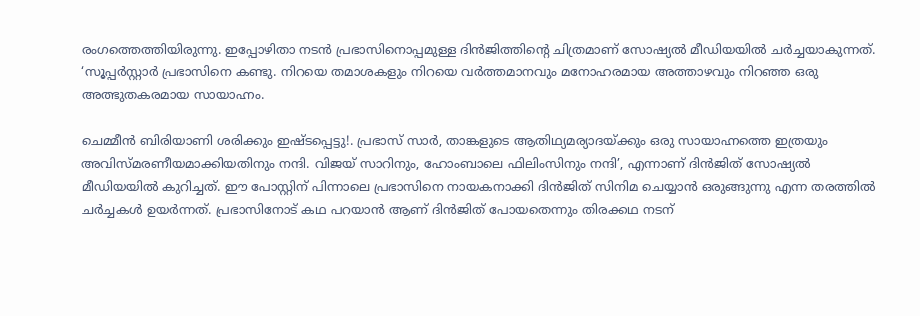രംഗത്തെത്തിയിരുന്നു. ഇപ്പോഴിതാ നടൻ പ്രഭാസിനൊപ്പമുള്ള ദിൻജിത്തിന്റെ ചിത്രമാണ് സോഷ്യൽ മീഡിയയിൽ ചർച്ചയാകുന്നത്. ‘സൂപ്പർസ്റ്റാർ പ്രഭാസിനെ കണ്ടു. നിറയെ തമാശകളും നിറയെ വർത്തമാനവും മനോഹരമായ അത്താഴവും നിറഞ്ഞ ഒരു അത്ഭുതകരമായ സായാഹ്നം.

ചെമ്മീൻ ബിരിയാണി ശരിക്കും ഇഷ്ടപ്പെട്ടു!. പ്രഭാസ് സാർ, താങ്കളുടെ ആതിഥ്യമര്യാദയ്ക്കും ഒരു സായാഹ്നത്തെ ഇത്രയും അവിസ്മരണീയമാക്കിയതിനും നന്ദി. വിജയ് സാറിനും, ഹോംബാലെ ഫിലിംസിനും നന്ദി’, എന്നാണ് ദിൻജിത് സോഷ്യൽ മീഡിയയിൽ കുറിച്ചത്. ഈ പോസ്റ്റിന് പിന്നാലെ പ്രഭാസിനെ നായകനാക്കി ദിൻജിത് സിനിമ ചെയ്യാൻ ഒരുങ്ങുന്നു എന്ന തരത്തിൽ ചർച്ചകൾ ഉയർന്നത്. പ്രഭാസിനോട് കഥ പറയാൻ ആണ് ദിൻജിത് പോയതെന്നും തിരക്കഥ നടന്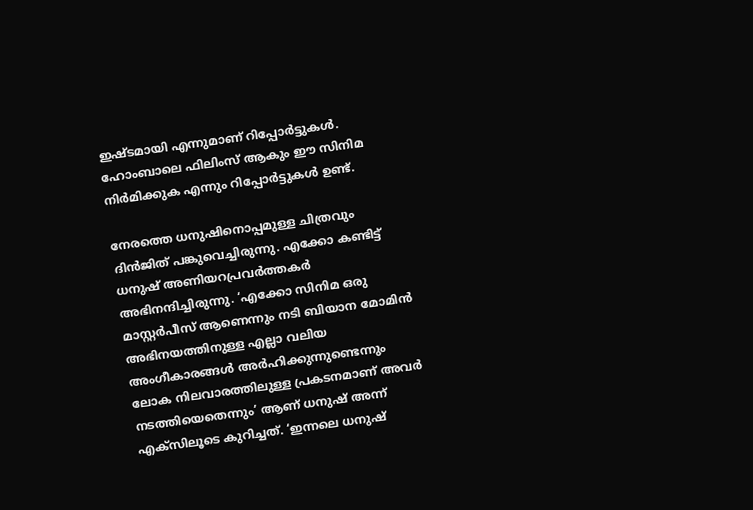ഇഷ്ടമായി എന്നുമാണ് റിപ്പോർട്ടുകൾ. ഹോംബാലെ ഫിലിംസ് ആകും ഈ സിനിമ നിർമിക്കുക എന്നും റിപ്പോർട്ടുകൾ ഉണ്ട്.

നേരത്തെ ധനുഷിനൊപ്പമുള്ള ചിത്രവും ദിൻജിത് പങ്കുവെച്ചിരുന്നു. എക്കോ കണ്ടിട്ട് ധനുഷ് അണിയറപ്രവർത്തകർ അഭിനന്ദിച്ചിരുന്നു. ‘എക്കോ സിനിമ ഒരു മാസ്റ്റര്‍പീസ് ആണെന്നും നടി ബിയാന മോമിന്‍ അഭിനയത്തിനുള്ള എല്ലാ വലിയ അംഗീകാരങ്ങള്‍ അര്‍ഹിക്കുന്നുണ്ടെന്നും ലോക നിലവാരത്തിലുള്ള പ്രകടനമാണ് അവര്‍ നടത്തിയെതെന്നും’ ആണ് ധനുഷ് അന്ന് എക്‌സിലൂടെ കുറിച്ചത്. ‘ഇന്നലെ ധനുഷ്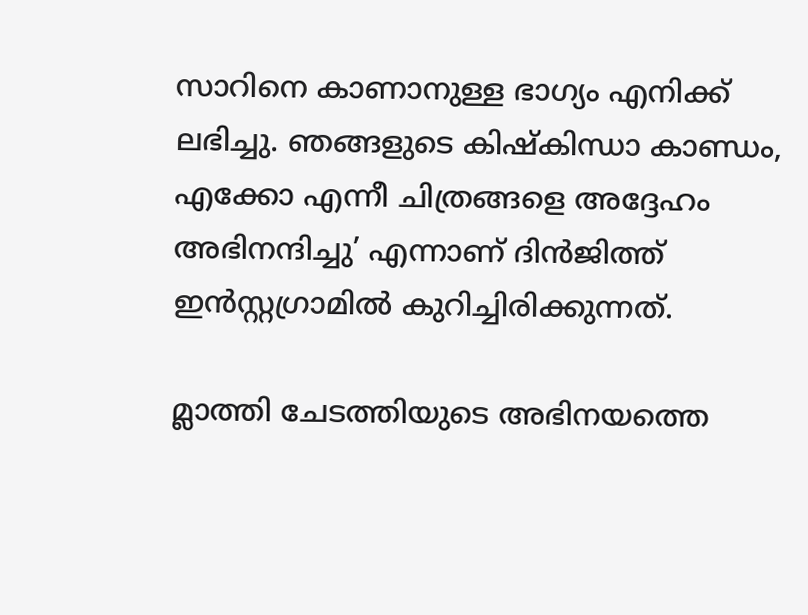സാറിനെ കാണാനുള്ള ഭാഗ്യം എനിക്ക് ലഭിച്ചു. ഞങ്ങളുടെ കിഷ്‌കിന്ധാ കാണ്ഡം, എക്കോ എന്നീ ചിത്രങ്ങളെ അദ്ദേഹം അഭിനന്ദിച്ചു’ എന്നാണ് ദിന്‍ജിത്ത് ഇന്‍സ്റ്റഗ്രാമില്‍ കുറിച്ചിരിക്കുന്നത്.

മ്ലാത്തി ചേടത്തിയുടെ അഭിനയത്തെ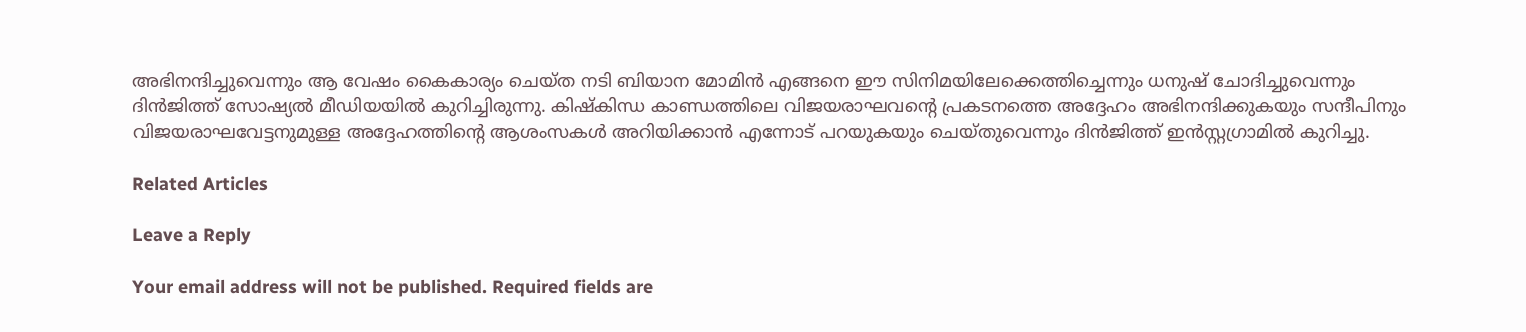അഭിനന്ദിച്ചുവെന്നും ആ വേഷം കൈകാര്യം ചെയ്ത നടി ബിയാന മോമിന്‍ എങ്ങനെ ഈ സിനിമയിലേക്കെത്തിച്ചെന്നും ധനുഷ് ചോദിച്ചുവെന്നും ദിന്‍ജിത്ത് സോഷ്യൽ മീഡിയയിൽ കുറിച്ചിരുന്നു. കിഷ്‌കിന്ധ കാണ്ഡത്തിലെ വിജയരാഘവന്റെ പ്രകടനത്തെ അദ്ദേഹം അഭിനന്ദിക്കുകയും സന്ദീപിനും വിജയരാഘവേട്ടനുമുള്ള അദ്ദേഹത്തിന്റെ ആശംസകള്‍ അറിയിക്കാന്‍ എന്നോട് പറയുകയും ചെയ്തുവെന്നും ദിന്‍ജിത്ത് ഇന്‍സ്റ്റഗ്രാമില്‍ കുറിച്ചു.

Related Articles

Leave a Reply

Your email address will not be published. Required fields are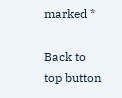marked *

Back to top button